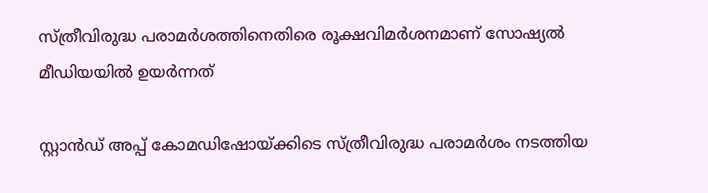സ്ത്രീവിരുദ്ധ പരാമർശത്തിനെതിരെ രൂക്ഷവിമർശനമാണ് സോഷ്യൽ മീഡിയയിൽ ഉയർന്നത്

സ്റ്റാൻഡ് അപ്പ് കോമഡിഷോയ്ക്കിടെ സ്ത്രീവിരുദ്ധ പരാമർശം നടത്തിയ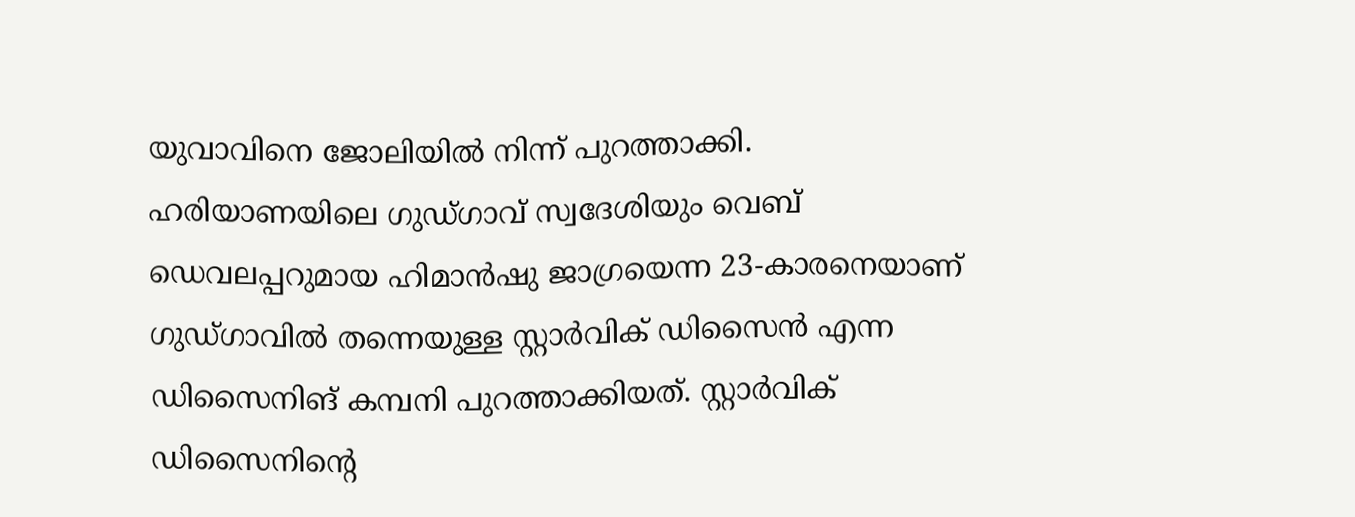യുവാവിനെ ജോലിയിൽ നിന്ന് പുറത്താക്കി. ഹരിയാണയിലെ ഗുഡ്ഗാവ് സ്വദേശിയും വെബ് ഡെവലപ്പറുമായ ഹിമാൻഷു ജാഗ്രയെന്ന 23-കാരനെയാണ് ഗുഡ്ഗാവിൽ തന്നെയുള്ള സ്റ്റാർവിക് ഡിസൈൻ എന്ന ഡിസൈനിങ് കമ്പനി പുറത്താക്കിയത്. സ്റ്റാർവിക് ഡിസൈനിന്റെ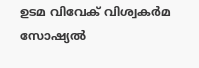ഉടമ വിവേക് വിശ്വകർമ സോഷ്യൽ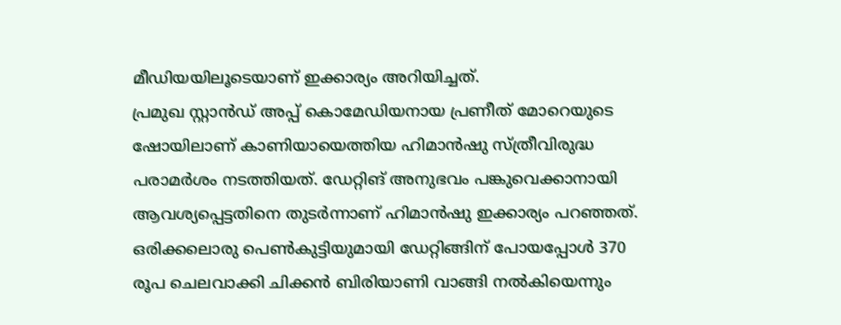മീഡിയയിലൂടെയാണ് ഇക്കാര്യം അറിയിച്ചത്.
പ്രമുഖ സ്റ്റാൻഡ് അപ്പ് കൊമേഡിയനായ പ്രണീത് മോറെയുടെ ഷോയിലാണ് കാണിയായെത്തിയ ഹിമാൻഷു സ്ത്രീവിരുദ്ധ പരാമർശം നടത്തിയത്. ഡേറ്റിങ് അനുഭവം പങ്കുവെക്കാനായി ആവശ്യപ്പെട്ടതിനെ തുടർന്നാണ് ഹിമാൻഷു ഇക്കാര്യം പറഞ്ഞത്. ഒരിക്കലൊരു പെൺകുട്ടിയുമായി ഡേറ്റിങ്ങിന് പോയപ്പോൾ 370 രൂപ ചെലവാക്കി ചിക്കൻ ബിരിയാണി വാങ്ങി നൽകിയെന്നും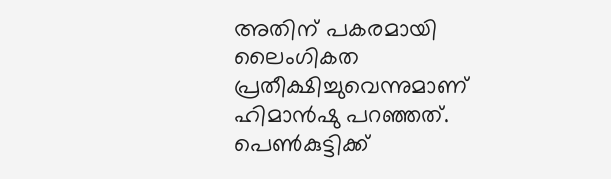അതിന് പകരമായി ലൈംഗികത പ്രതീക്ഷിച്ചുവെന്നുമാണ് ഹിമാൻഷു പറഞ്ഞത്.
പെൺകുട്ടിക്ക്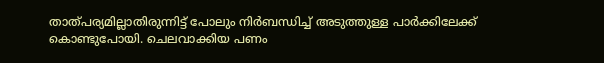താത്പര്യമില്ലാതിരുന്നിട്ട് പോലും നിർബന്ധിച്ച് അടുത്തുള്ള പാർക്കിലേക്ക് കൊണ്ടുപോയി. ചെലവാക്കിയ പണം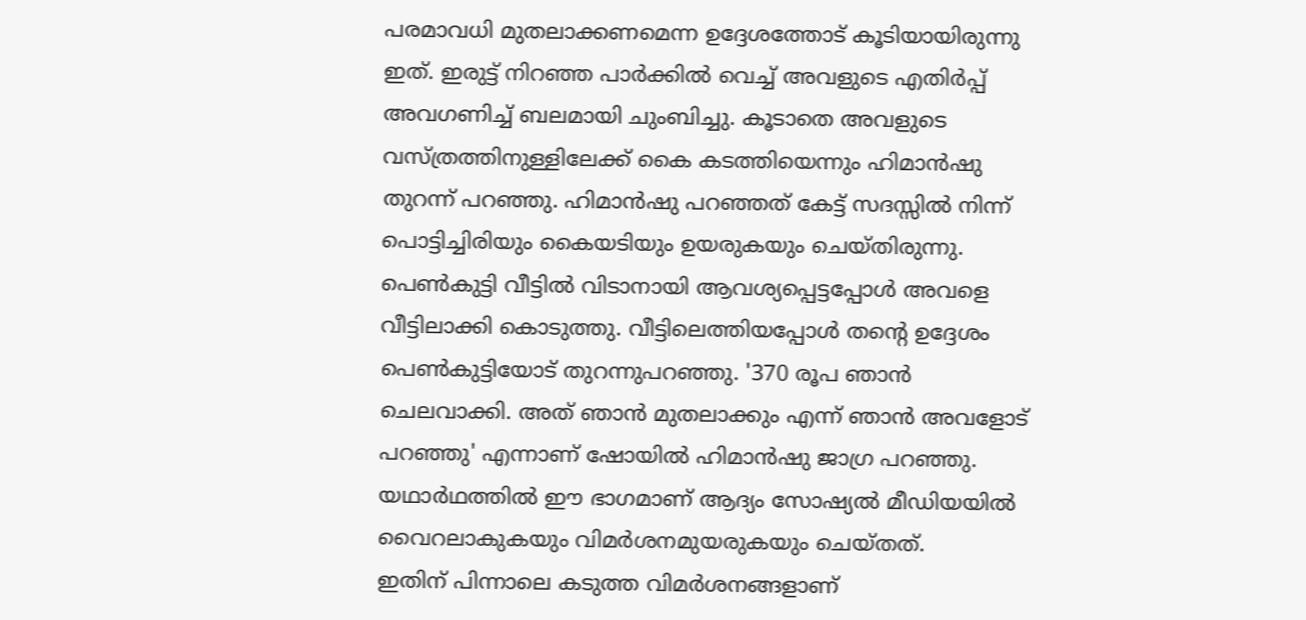പരമാവധി മുതലാക്കണമെന്ന ഉദ്ദേശത്തോട് കൂടിയായിരുന്നു ഇത്. ഇരുട്ട് നിറഞ്ഞ പാർക്കിൽ വെച്ച് അവളുടെ എതിർപ്പ് അവഗണിച്ച് ബലമായി ചുംബിച്ചു. കൂടാതെ അവളുടെ വസ്ത്രത്തിനുള്ളിലേക്ക് കൈ കടത്തിയെന്നും ഹിമാൻഷു തുറന്ന് പറഞ്ഞു. ഹിമാൻഷു പറഞ്ഞത് കേട്ട് സദസ്സിൽ നിന്ന് പൊട്ടിച്ചിരിയും കൈയടിയും ഉയരുകയും ചെയ്തിരുന്നു.
പെൺകുട്ടി വീട്ടിൽ വിടാനായി ആവശ്യപ്പെട്ടപ്പോൾ അവളെ വീട്ടിലാക്കി കൊടുത്തു. വീട്ടിലെത്തിയപ്പോൾ തന്റെ ഉദ്ദേശം പെൺകുട്ടിയോട് തുറന്നുപറഞ്ഞു. '370 രൂപ ഞാൻ ചെലവാക്കി. അത് ഞാൻ മുതലാക്കും എന്ന് ഞാൻ അവളോട് പറഞ്ഞു' എന്നാണ് ഷോയിൽ ഹിമാൻഷു ജാഗ്ര പറഞ്ഞു. യഥാർഥത്തിൽ ഈ ഭാഗമാണ് ആദ്യം സോഷ്യൽ മീഡിയയിൽ വൈറലാകുകയും വിമർശനമുയരുകയും ചെയ്തത്.
ഇതിന് പിന്നാലെ കടുത്ത വിമർശനങ്ങളാണ്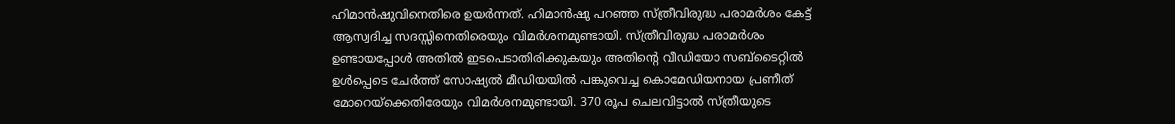ഹിമാൻഷുവിനെതിരെ ഉയർന്നത്. ഹിമാൻഷു പറഞ്ഞ സ്ത്രീവിരുദ്ധ പരാമർശം കേട്ട് ആസ്വദിച്ച സദസ്സിനെതിരെയും വിമർശനമുണ്ടായി. സ്ത്രീവിരുദ്ധ പരാമർശം ഉണ്ടായപ്പോൾ അതിൽ ഇടപെടാതിരിക്കുകയും അതിന്റെ വീഡിയോ സബ്ടൈറ്റിൽ ഉൾപ്പെടെ ചേർത്ത് സോഷ്യൽ മീഡിയയിൽ പങ്കുവെച്ച കൊമേഡിയനായ പ്രണീത് മോറെയ്ക്കെതിരേയും വിമർശനമുണ്ടായി. 370 രൂപ ചെലവിട്ടാൽ സ്ത്രീയുടെ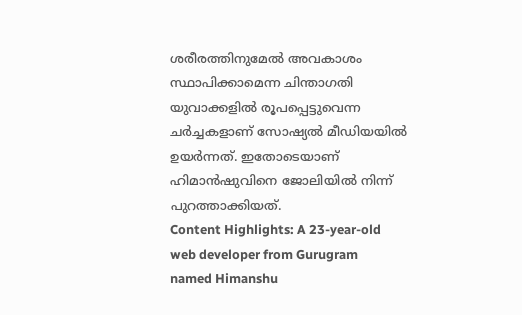ശരീരത്തിനുമേൽ അവകാശം സ്ഥാപിക്കാമെന്ന ചിന്താഗതി യുവാക്കളിൽ രൂപപ്പെട്ടുവെന്ന ചർച്ചകളാണ് സോഷ്യൽ മീഡിയയിൽ ഉയർന്നത്. ഇതോടെയാണ് ഹിമാൻഷുവിനെ ജോലിയിൽ നിന്ന് പുറത്താക്കിയത്.
Content Highlights: A 23-year-old web developer from Gurugram named Himanshu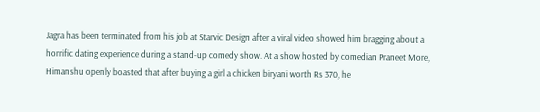Jagra has been terminated from his job at Starvic Design after a viral video showed him bragging about a horrific dating experience during a stand-up comedy show. At a show hosted by comedian Praneet More, Himanshu openly boasted that after buying a girl a chicken biryani worth Rs 370, he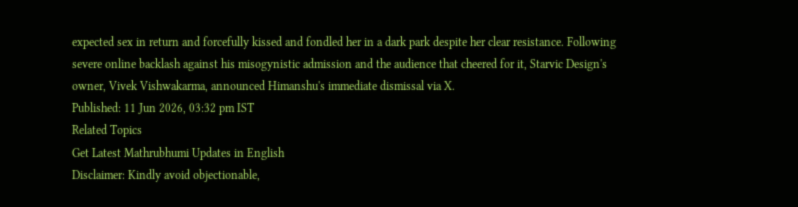expected sex in return and forcefully kissed and fondled her in a dark park despite her clear resistance. Following severe online backlash against his misogynistic admission and the audience that cheered for it, Starvic Design's owner, Vivek Vishwakarma, announced Himanshu's immediate dismissal via X.
Published: 11 Jun 2026, 03:32 pm IST
Related Topics
Get Latest Mathrubhumi Updates in English
Disclaimer: Kindly avoid objectionable,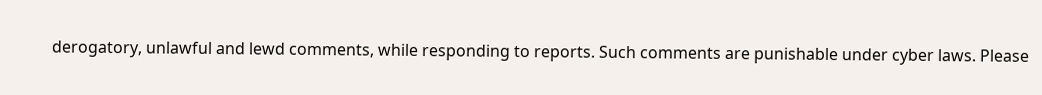derogatory, unlawful and lewd comments, while responding to reports. Such comments are punishable under cyber laws. Please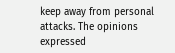keep away from personal attacks. The opinions expressed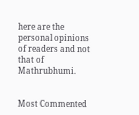here are the personal opinions of readers and not that of Mathrubhumi.


Most Commented